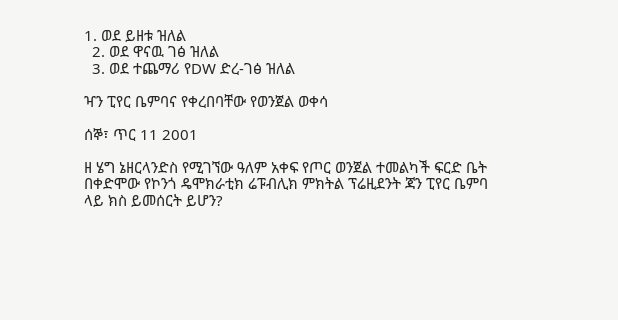1. ወደ ይዘቱ ዝለል
  2. ወደ ዋናዉ ገፅ ዝለል
  3. ወደ ተጨማሪ የDW ድረ-ገፅ ዝለል

ዣን ፒየር ቤምባና የቀረበባቸው የወንጀል ወቀሳ

ሰኞ፣ ጥር 11 2001

ዘ ሄግ ኔዘርላንድስ የሚገኘው ዓለም አቀፍ የጦር ወንጀል ተመልካች ፍርድ ቤት በቀድሞው የኮንጎ ዴሞክራቲክ ሬፑብሊክ ምክትል ፕሬዚደንት ጃን ፒየር ቤምባ ላይ ክስ ይመሰርት ይሆን?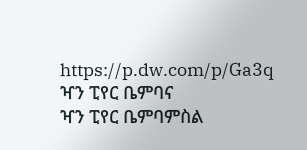https://p.dw.com/p/Ga3q
ዣን ፒየር ቤምባና
ዣን ፒየር ቤምባምስል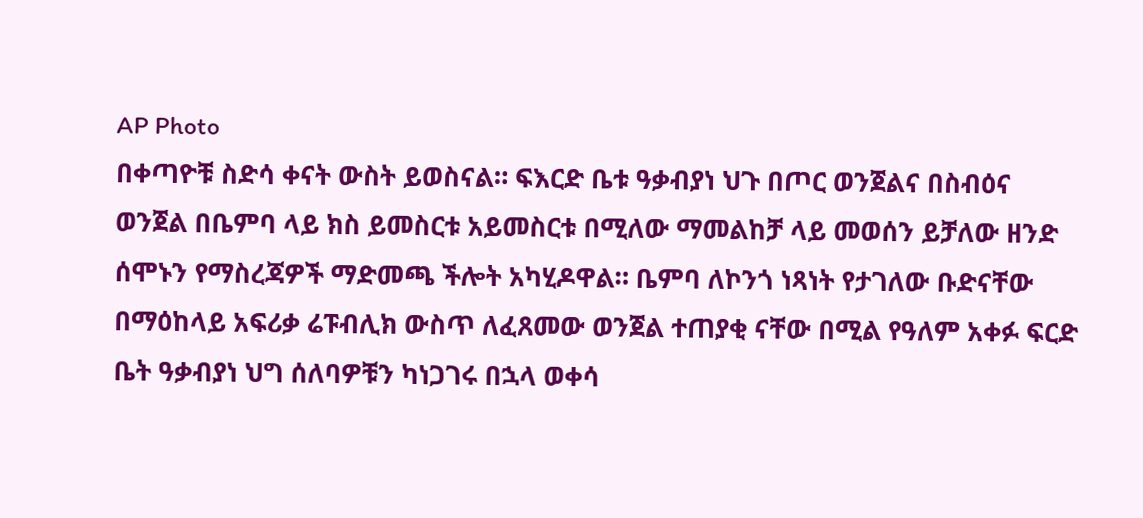AP Photo
በቀጣዮቹ ስድሳ ቀናት ውስት ይወስናል። ፍእርድ ቤቱ ዓቃብያነ ህጉ በጦር ወንጀልና በስብዕና ወንጀል በቤምባ ላይ ክስ ይመስርቱ አይመስርቱ በሚለው ማመልከቻ ላይ መወሰን ይቻለው ዘንድ ሰሞኑን የማስረጃዎች ማድመጫ ችሎት አካሂዶዋል። ቤምባ ለኮንጎ ነጻነት የታገለው ቡድናቸው በማዕከላይ አፍሪቃ ሬፑብሊክ ውስጥ ለፈጸመው ወንጀል ተጠያቂ ናቸው በሚል የዓለም አቀፉ ፍርድ ቤት ዓቃብያነ ህግ ሰለባዎቹን ካነጋገሩ በኋላ ወቀሳ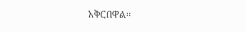አቅርበዋል።